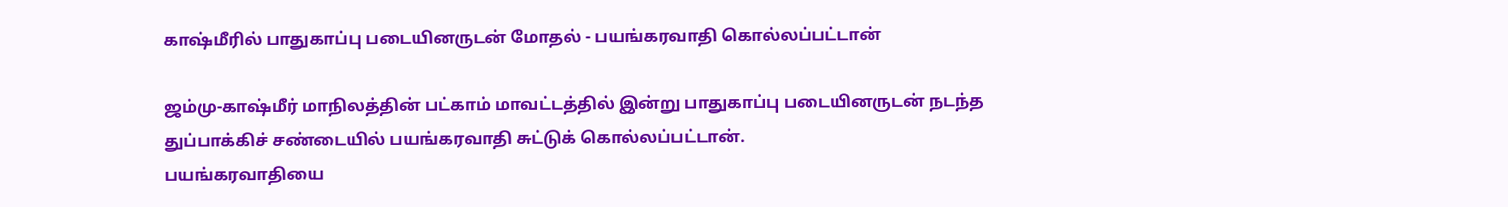காஷ்மீரில் பாதுகாப்பு படையினருடன் மோதல் - பயங்கரவாதி கொல்லப்பட்டான்

ஜம்மு-காஷ்மீர் மாநிலத்தின் பட்காம் மாவட்டத்தில் இன்று பாதுகாப்பு படையினருடன் நடந்த துப்பாக்கிச் சண்டையில் பயங்கரவாதி சுட்டுக் கொல்லப்பட்டான்.
பயங்கரவாதியை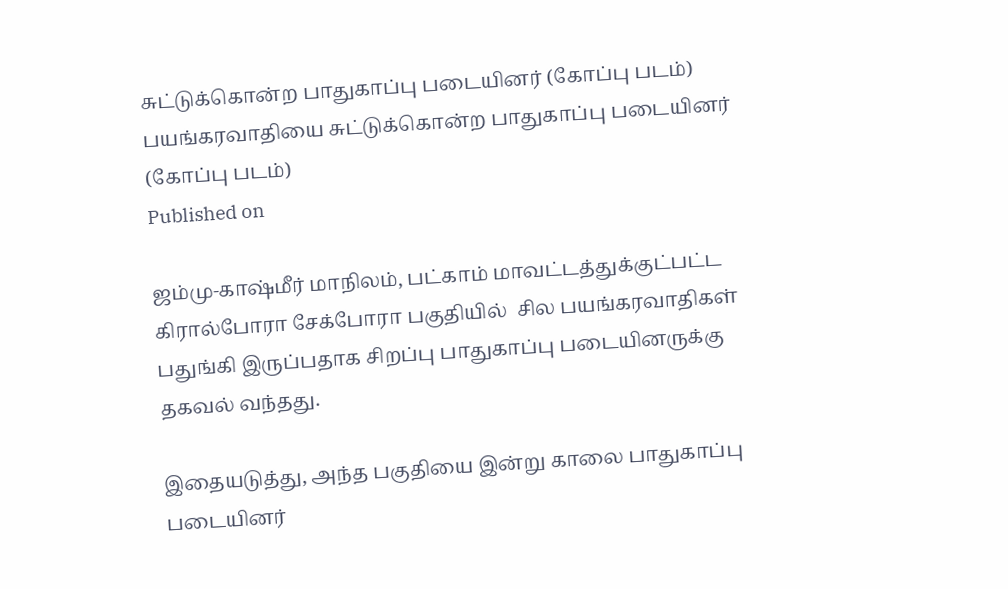சுட்டுக்கொன்ற பாதுகாப்பு படையினர் (கோப்பு படம்)
பயங்கரவாதியை சுட்டுக்கொன்ற பாதுகாப்பு படையினர் (கோப்பு படம்)
Published on

ஜம்மு-காஷ்மீர் மாநிலம், பட்காம் மாவட்டத்துக்குட்பட்ட கிரால்போரா சேக்போரா பகுதியில்  சில பயங்கரவாதிகள் பதுங்கி இருப்பதாக சிறப்பு பாதுகாப்பு படையினருக்கு தகவல் வந்தது.

இதையடுத்து, அந்த பகுதியை இன்று காலை பாதுகாப்பு படையினர்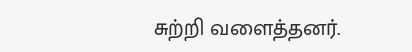சுற்றி வளைத்தனர்.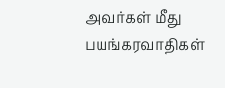அவர்கள் மீது பயங்கரவாதிகள்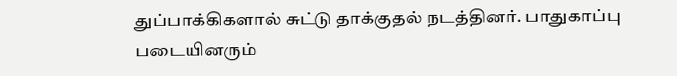துப்பாக்கிகளால் சுட்டு தாக்குதல் நடத்தினர். பாதுகாப்பு படையினரும்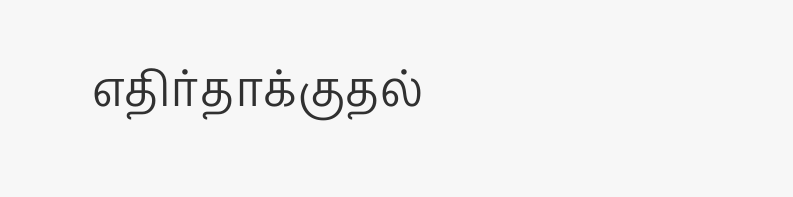எதிர்தாக்குதல்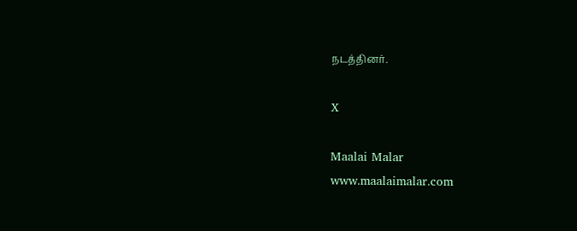நடத்தினர்.

X

Maalai Malar
www.maalaimalar.com